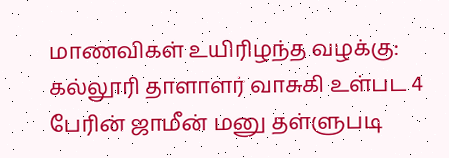மாணவிகள் உயிரிழந்த வழக்கு: கல்லூரி தாளாளர் வாசுகி உள்பட 4 பேரின் ஜாமீன் மனு தள்ளுபடி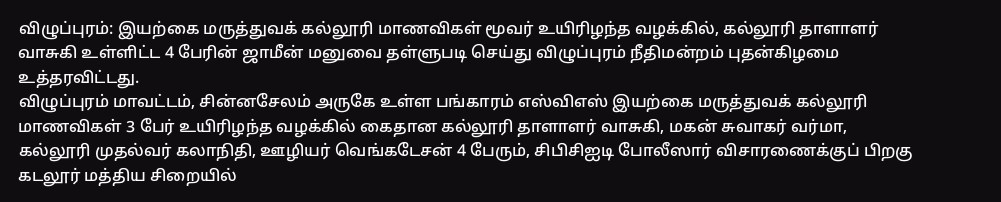விழுப்புரம்: இயற்கை மருத்துவக் கல்லூரி மாணவிகள் மூவர் உயிரிழந்த வழக்கில், கல்லூரி தாளாளர் வாசுகி உள்ளிட்ட 4 பேரின் ஜாமீன் மனுவை தள்ளுபடி செய்து விழுப்புரம் நீதிமன்றம் புதன்கிழமை உத்தரவிட்டது.
விழுப்புரம் மாவட்டம், சின்னசேலம் அருகே உள்ள பங்காரம் எஸ்விஎஸ் இயற்கை மருத்துவக் கல்லூரி மாணவிகள் 3 பேர் உயிரிழந்த வழக்கில் கைதான கல்லூரி தாளாளர் வாசுகி, மகன் சுவாகர் வர்மா, கல்லூரி முதல்வர் கலாநிதி, ஊழியர் வெங்கடேசன் 4 பேரும், சிபிசிஐடி போலீஸார் விசாரணைக்குப் பிறகு கடலூர் மத்திய சிறையில்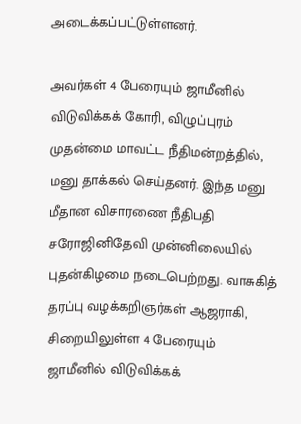அடைக்கப்பட்டுள்ளனர்.

அவர்கள் 4 பேரையும் ஜாமீனில் விடுவிக்கக் கோரி, விழுப்புரம் முதன்மை மாவட்ட நீதிமன்றத்தில், மனு தாக்கல் செய்தனர். இந்த மனு மீதான விசாரணை நீதிபதி சரோஜினிதேவி முன்னிலையில் புதன்கிழமை நடைபெற்றது. வாசுகித் தரப்பு வழக்கறிஞர்கள் ஆஜராகி, சிறையிலுள்ள 4 பேரையும் ஜாமீனில் விடுவிக்கக்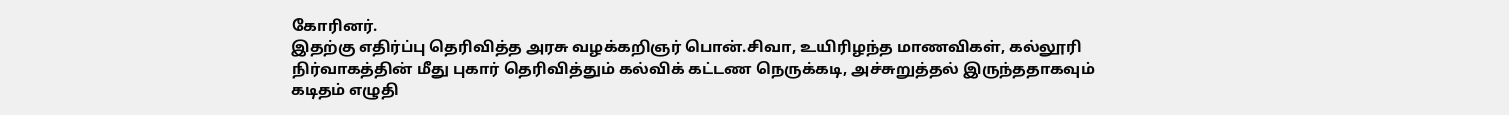கோரினர்.
இதற்கு எதிர்ப்பு தெரிவித்த அரசு வழக்கறிஞர் பொன்.சிவா, உயிரிழந்த மாணவிகள், கல்லூரி நிர்வாகத்தின் மீது புகார் தெரிவித்தும் கல்விக் கட்டண நெருக்கடி, அச்சுறுத்தல் இருந்ததாகவும் கடிதம் எழுதி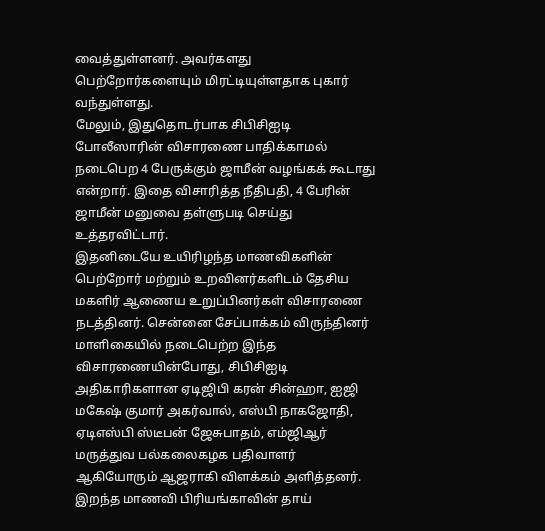வைத்துள்ளனர். அவர்களது பெற்றோர்களையும் மிரட்டியுள்ளதாக புகார் வந்துள்ளது.
மேலும், இதுதொடர்பாக சிபிசிஐடி போலீஸாரின் விசாரணை பாதிக்காமல் நடைபெற 4 பேருக்கும் ஜாமீன் வழங்கக் கூடாது என்றார். இதை விசாரித்த நீதிபதி, 4 பேரின் ஜாமீன் மனுவை தள்ளுபடி செய்து உத்தரவிட்டார்.
இதனிடையே உயிரிழந்த மாணவிகளின் பெற்றோர் மற்றும் உறவினர்களிடம் தேசிய மகளிர் ஆணைய உறுப்பினர்கள் விசாரணை நடத்தினர். சென்னை சேப்பாக்கம் விருந்தினர் மாளிகையில் நடைபெற்ற இந்த விசாரணையின்போது, சிபிசிஐடி அதிகாரிகளான ஏடிஜிபி கரன் சின்ஹா, ஐஜி மகேஷ் குமார் அகர்வால், எஸ்பி நாகஜோதி, ஏடிஎஸ்பி ஸ்டீபன் ஜேசுபாதம், எம்ஜிஆர் மருத்துவ பல்கலைகழக பதிவாளர் ஆகியோரும் ஆஜராகி விளக்கம் அளித்தனர்.
இறந்த மாணவி பிரியங்காவின் தாய்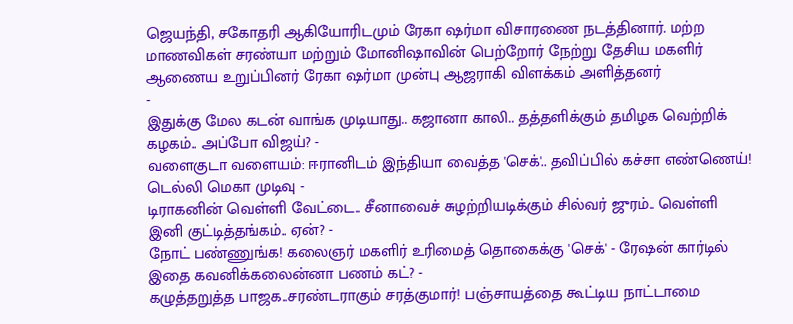ஜெயந்தி, சகோதரி ஆகியோரிடமும் ரேகா ஷர்மா விசாரணை நடத்தினார். மற்ற மாணவிகள் சரண்யா மற்றும் மோனிஷாவின் பெற்றோர் நேற்று தேசிய மகளிர் ஆணைய உறுப்பினர் ரேகா ஷர்மா முன்பு ஆஜராகி விளக்கம் அளித்தனர்
-
இதுக்கு மேல கடன் வாங்க முடியாது.. கஜானா காலி.. தத்தளிக்கும் தமிழக வெற்றிக் கழகம்.. அப்போ விஜய்? -
வளைகுடா வளையம்: ஈரானிடம் இந்தியா வைத்த 'செக்'.. தவிப்பில் கச்சா எண்ணெய்! டெல்லி மெகா முடிவு -
டிராகனின் வெள்ளி வேட்டை.. சீனாவைச் சுழற்றியடிக்கும் சில்வர் ஜுரம்.. வெள்ளி இனி குட்டித்தங்கம்.. ஏன்? -
நோட் பண்ணுங்க! கலைஞர் மகளிர் உரிமைத் தொகைக்கு 'செக்' - ரேஷன் கார்டில் இதை கவனிக்கலைன்னா பணம் கட்? -
கழுத்தறுத்த பாஜக..சரண்டராகும் சரத்குமார்! பஞ்சாயத்தை கூட்டிய நாட்டாமை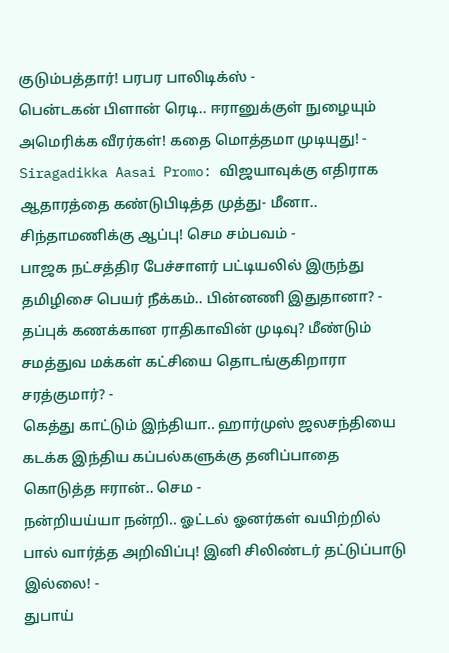குடும்பத்தார்! பரபர பாலிடிக்ஸ் -
பென்டகன் பிளான் ரெடி.. ஈரானுக்குள் நுழையும் அமெரிக்க வீரர்கள்! கதை மொத்தமா முடியுது! -
Siragadikka Aasai Promo: விஜயாவுக்கு எதிராக ஆதாரத்தை கண்டுபிடித்த முத்து- மீனா.. சிந்தாமணிக்கு ஆப்பு! செம சம்பவம் -
பாஜக நட்சத்திர பேச்சாளர் பட்டியலில் இருந்து தமிழிசை பெயர் நீக்கம்.. பின்னணி இதுதானா? -
தப்புக் கணக்கான ராதிகாவின் முடிவு? மீண்டும் சமத்துவ மக்கள் கட்சியை தொடங்குகிறாரா சரத்குமார்? -
கெத்து காட்டும் இந்தியா.. ஹார்முஸ் ஜலசந்தியை கடக்க இந்திய கப்பல்களுக்கு தனிப்பாதை கொடுத்த ஈரான்.. செம -
நன்றியய்யா நன்றி.. ஓட்டல் ஓனர்கள் வயிற்றில் பால் வார்த்த அறிவிப்பு! இனி சிலிண்டர் தட்டுப்பாடு இல்லை! -
துபாய்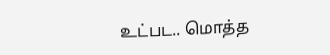உட்பட.. மொத்த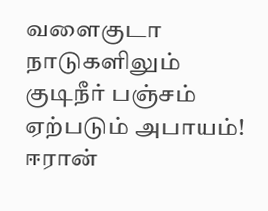வளைகுடா நாடுகளிலும் குடிநீர் பஞ்சம் ஏற்படும் அபாயம்! ஈரான்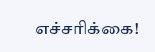எச்சரிக்கை!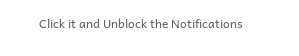Click it and Unblock the Notifications